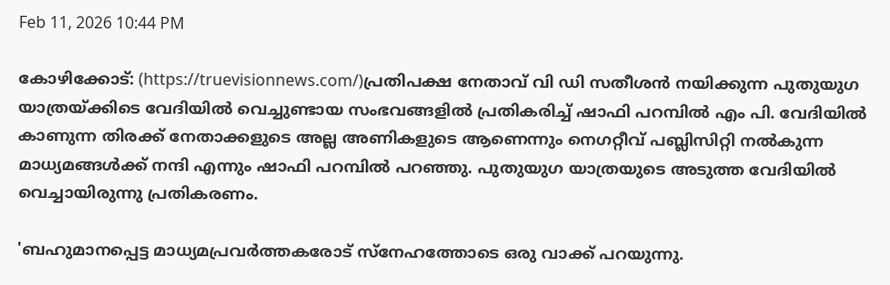Feb 11, 2026 10:44 PM

കോഴിക്കോട്: (https://truevisionnews.com/)പ്രതിപക്ഷ നേതാവ് വി ഡി സതീശന്‍ നയിക്കുന്ന പുതുയുഗ യാത്രയ്ക്കിടെ വേദിയില്‍ വെച്ചുണ്ടായ സംഭവങ്ങളില്‍ പ്രതികരിച്ച് ഷാഫി പറമ്പില്‍ എം പി. വേദിയില്‍ കാണുന്ന തിരക്ക് നേതാക്കളുടെ അല്ല അണികളുടെ ആണെന്നും നെഗറ്റീവ് പബ്ലിസിറ്റി നല്‍കുന്ന മാധ്യമങ്ങള്‍ക്ക് നന്ദി എന്നും ഷാഫി പറമ്പില്‍ പറഞ്ഞു. പുതുയുഗ യാത്രയുടെ അടുത്ത വേദിയില്‍ വെച്ചായിരുന്നു പ്രതികരണം.

'ബഹുമാനപ്പെട്ട മാധ്യമപ്രവര്‍ത്തകരോട് സ്‌നേഹത്തോടെ ഒരു വാക്ക് പറയുന്നു.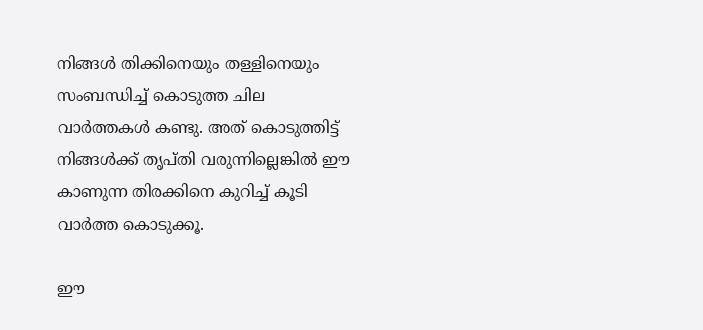നിങ്ങള്‍ തിക്കിനെയും തള്ളിനെയും സംബന്ധിച്ച് കൊടുത്ത ചില വാര്‍ത്തകള്‍ കണ്ടു. അത് കൊടുത്തിട്ട് നിങ്ങള്‍ക്ക് തൃപ്തി വരുന്നില്ലെങ്കില്‍ ഈ കാണുന്ന തിരക്കിനെ കുറിച്ച് കൂടി വാര്‍ത്ത കൊടുക്കൂ.

ഈ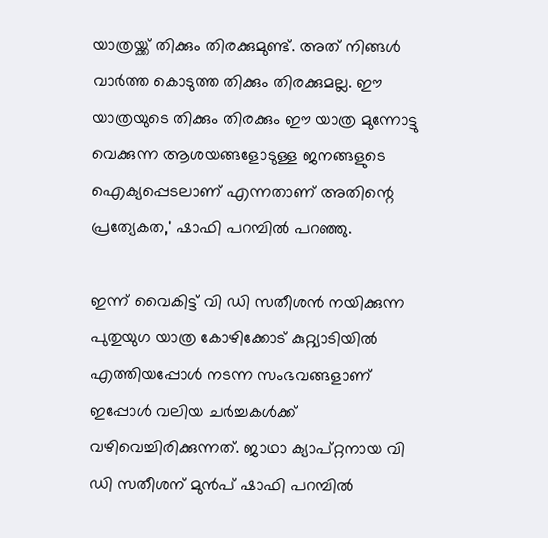യാത്രയ്ക്ക് തിക്കും തിരക്കുമുണ്ട്. അത് നിങ്ങള്‍ വാര്‍ത്ത കൊടുത്ത തിക്കും തിരക്കുമല്ല. ഈ യാത്രയുടെ തിക്കും തിരക്കും ഈ യാത്ര മുന്നോട്ടു വെക്കുന്ന ആശയങ്ങളോടുള്ള ജനങ്ങളുടെ ഐക്യപ്പെടലാണ് എന്നതാണ് അതിന്റെ പ്രത്യേകത,' ഷാഫി പറമ്പില്‍ പറഞ്ഞു.

ഇന്ന് വൈകിട്ട് വി ഡി സതീശന്‍ നയിക്കുന്ന പുതുയുഗ യാത്ര കോഴിക്കോട് കുറ്റ്യാടിയില്‍ എത്തിയപ്പോള്‍ നടന്ന സംഭവങ്ങളാണ് ഇപ്പോള്‍ വലിയ ചര്‍ച്ചകള്‍ക്ക് വഴിവെച്ചിരിക്കുന്നത്. ജാഥാ ക്യാപ്റ്റനായ വി ഡി സതീശന് മുന്‍പ് ഷാഫി പറമ്പില്‍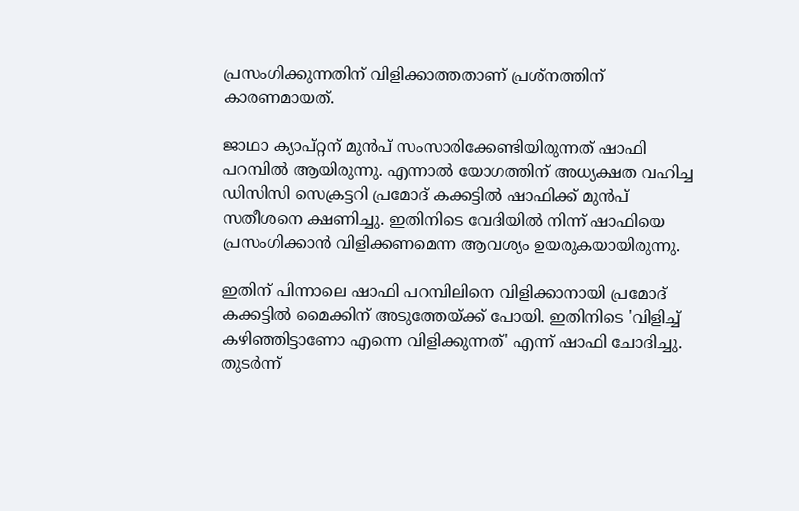പ്രസംഗിക്കുന്നതിന് വിളിക്കാത്തതാണ് പ്രശ്നത്തിന് കാരണമായത്.

ജാഥാ ക്യാപ്റ്റന് മുന്‍പ് സംസാരിക്കേണ്ടിയിരുന്നത് ഷാഫി പറമ്പില്‍ ആയിരുന്നു. എന്നാല്‍ യോഗത്തിന് അധ്യക്ഷത വഹിച്ച ഡിസിസി സെക്രട്ടറി പ്രമോദ് കക്കട്ടില്‍ ഷാഫിക്ക് മുന്‍പ് സതീശനെ ക്ഷണിച്ചു. ഇതിനിടെ വേദിയില്‍ നിന്ന് ഷാഫിയെ പ്രസംഗിക്കാന്‍ വിളിക്കണമെന്ന ആവശ്യം ഉയരുകയായിരുന്നു.

ഇതിന് പിന്നാലെ ഷാഫി പറമ്പിലിനെ വിളിക്കാനായി പ്രമോദ് കക്കട്ടില്‍ മൈക്കിന് അടുത്തേയ്ക്ക് പോയി. ഇതിനിടെ 'വിളിച്ച് കഴിഞ്ഞിട്ടാണോ എന്നെ വിളിക്കുന്നത്' എന്ന് ഷാഫി ചോദിച്ചു. തുടര്‍ന്ന്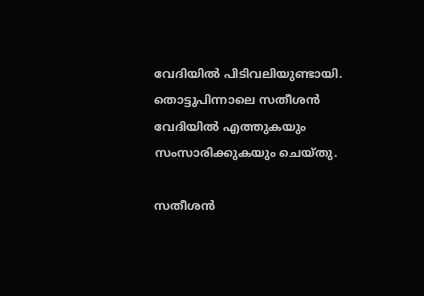വേദിയില്‍ പിടിവലിയുണ്ടായി. തൊട്ടുപിന്നാലെ സതീശന്‍ വേദിയില്‍ എത്തുകയും സംസാരിക്കുകയും ചെയ്തു.

സതീശന്‍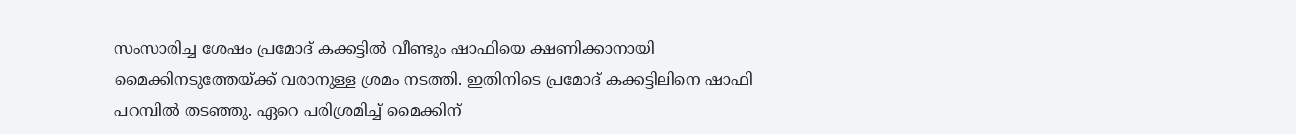സംസാരിച്ച ശേഷം പ്രമോദ് കക്കട്ടില്‍ വീണ്ടും ഷാഫിയെ ക്ഷണിക്കാനായി മൈക്കിനടുത്തേയ്ക്ക് വരാനുള്ള ശ്രമം നടത്തി. ഇതിനിടെ പ്രമോദ് കക്കട്ടിലിനെ ഷാഫി പറമ്പില്‍ തടഞ്ഞു. ഏറെ പരിശ്രമിച്ച് മൈക്കിന്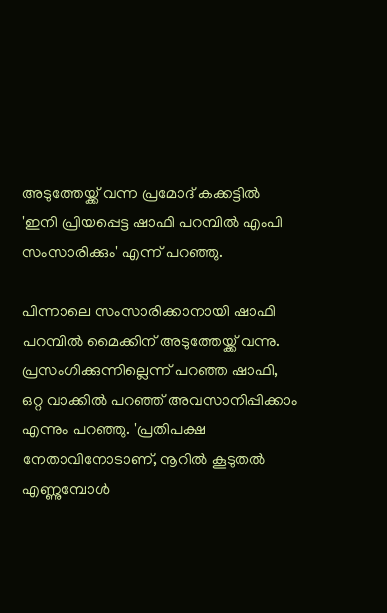അടുത്തേയ്ക്ക് വന്ന പ്രമോദ് കക്കട്ടില്‍ 'ഇനി പ്രിയപ്പെട്ട ഷാഫി പറമ്പില്‍ എംപി സംസാരിക്കും' എന്ന് പറഞ്ഞു.

പിന്നാലെ സംസാരിക്കാനായി ഷാഫി പറമ്പില്‍ മൈക്കിന് അടുത്തേയ്ക്ക് വന്നു. പ്രസംഗിക്കുന്നില്ലെന്ന് പറഞ്ഞ ഷാഫി, ഒറ്റ വാക്കില്‍ പറഞ്ഞ് അവസാനിപ്പിക്കാം എന്നും പറഞ്ഞു. 'പ്രതിപക്ഷ നേതാവിനോടാണ്, നൂറില്‍ കൂടുതല്‍ എണ്ണുമ്പോള്‍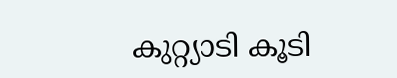കുറ്റ്യാടി കൂടി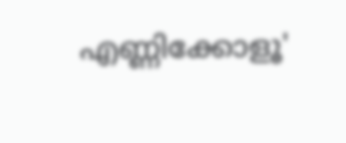എണ്ണിക്കോളൂ'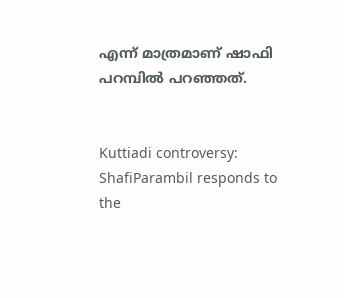എന്ന് മാത്രമാണ് ഷാഫി പറമ്പില്‍ പറഞ്ഞത്.


Kuttiadi controversy: ShafiParambil responds to the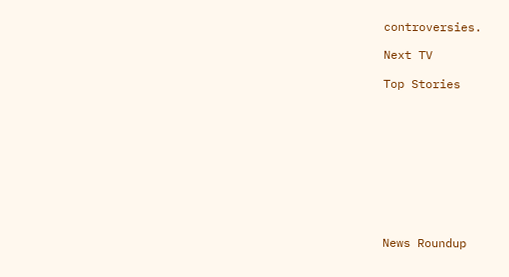controversies.

Next TV

Top Stories










News Roundup